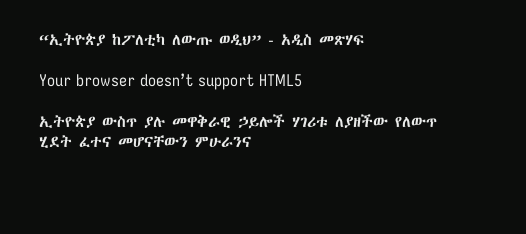“ኢትዮጵያ ከፖለቲካ ለውጡ ወዲህ” - አዲስ መጽሃፍ

Your browser doesn’t support HTML5

ኢትዮጵያ ውስጥ ያሉ መዋቅራዊ ኃይሎች ሃገሪቱ ለያዘችው የለውጥ ሂደት ፈተና መሆናቸውን ምሁራንና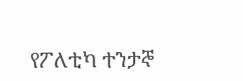የፖለቲካ ተንታኞ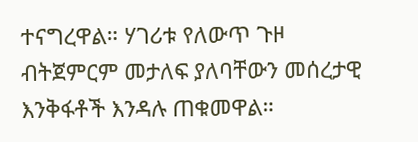ተናግረዋል። ሃገሪቱ የለውጥ ጉዞ ብትጀምርም መታለፍ ያለባቸውን መሰረታዊ እንቅፋቶች እንዳሉ ጠቁመዋል።